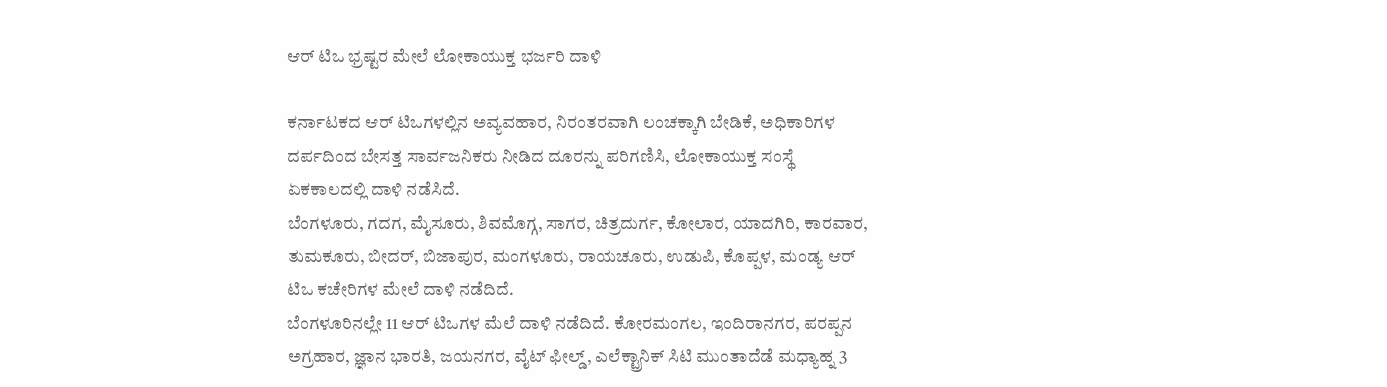ಆರ್ ಟಿಒ ಭ್ರಷ್ಟರ ಮೇಲೆ ಲೋಕಾಯುಕ್ತ ಭರ್ಜರಿ ದಾಳಿ

ಕರ್ನಾಟಕದ ಆರ್ ಟಿಒಗಳಲ್ಲಿನ ಅವ್ಯವಹಾರ, ನಿರಂತರವಾಗಿ ಲಂಚಕ್ಕಾಗಿ ಬೇಡಿಕೆ, ಅಧಿಕಾರಿಗಳ ದರ್ಪದಿಂದ ಬೇಸತ್ತ ಸಾರ್ವಜನಿಕರು ನೀಡಿದ ದೂರನ್ನು ಪರಿಗಣಿಸಿ, ಲೋಕಾಯುಕ್ತ ಸಂಸ್ಥೆ ಏಕಕಾಲದಲ್ಲಿ ದಾಳಿ ನಡೆಸಿದೆ.
ಬೆಂಗಳೂರು, ಗದಗ, ಮೈಸೂರು, ಶಿವಮೊಗ್ಗ, ಸಾಗರ, ಚಿತ್ರದುರ್ಗ, ಕೋಲಾರ, ಯಾದಗಿರಿ, ಕಾರವಾರ, ತುಮಕೂರು, ಬೀದರ್, ಬಿಜಾಪುರ, ಮಂಗಳೂರು, ರಾಯಚೂರು, ಉಡುಪಿ, ಕೊಪ್ಪಳ, ಮಂಡ್ಯ ಆರ್ ಟಿಒ ಕಚೇರಿಗಳ ಮೇಲೆ ದಾಳಿ ನಡೆದಿದೆ.
ಬೆಂಗಳೂರಿನಲ್ಲೇ 11 ಆರ್ ಟಿಒಗಳ ಮೆಲೆ ದಾಳಿ ನಡೆದಿದೆ. ಕೋರಮಂಗಲ, ಇಂದಿರಾನಗರ, ಪರಪ್ಪನ ಅಗ್ರಹಾರ, ಜ್ಞಾನ ಭಾರತಿ, ಜಯನಗರ, ವೈಟ್ ಫೀಲ್ಡ್, ಎಲೆಕ್ಟ್ರಾನಿಕ್ ಸಿಟಿ ಮುಂತಾದೆಡೆ ಮಧ್ಯಾಹ್ನ 3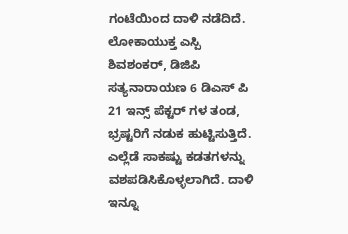ಗಂಟೆಯಿಂದ ದಾಳಿ ನಡೆದಿದೆ.
ಲೋಕಾಯುಕ್ತ ಎಸ್ಪಿ ಶಿವಶಂಕರ್, ಡಿಜಿಪಿ ಸತ್ಯನಾರಾಯಣ 6 ಡಿಎಸ್ ಪಿ 21 ಇನ್ಸ್ ಪೆಕ್ಟರ್ ಗಳ ತಂಡ, ಭ್ರಷ್ಟರಿಗೆ ನಡುಕ ಹುಟ್ಟಿಸುತ್ತಿದೆ.
ಎಲ್ಲೆಡೆ ಸಾಕಷ್ಟು ಕಡತಗಳನ್ನು ವಶಪಡಿಸಿಕೊಳ್ಳಲಾಗಿದೆ. ದಾಳಿ ಇನ್ನೂ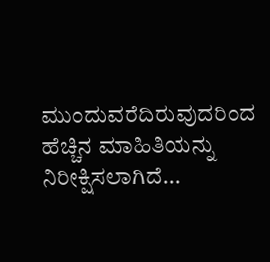ಮುಂದುವರೆದಿರುವುದರಿಂದ ಹೆಚ್ಚಿನ ಮಾಹಿತಿಯನ್ನು ನಿರೀಕ್ಷಿಸಲಾಗಿದೆ...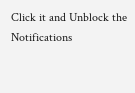Click it and Unblock the Notifications